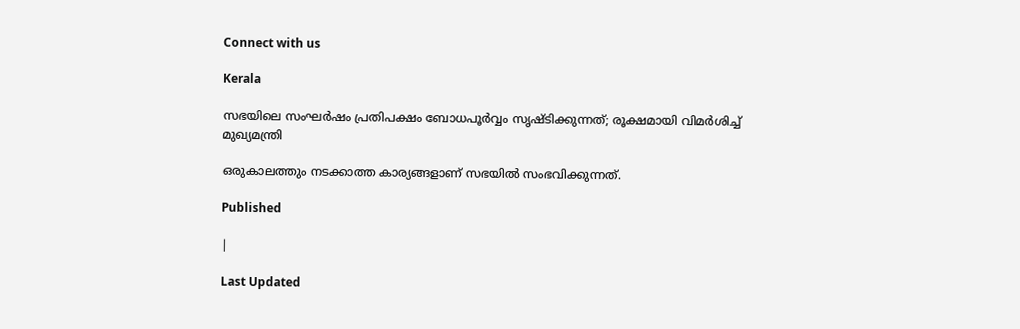Connect with us

Kerala

സഭയിലെ സംഘര്‍ഷം പ്രതിപക്ഷം ബോധപൂര്‍വ്വം സൃഷ്ടിക്കുന്നത്; രൂക്ഷമായി വിമര്‍ശിച്ച് മുഖ്യമന്ത്രി

ഒരുകാലത്തും നടക്കാത്ത കാര്യങ്ങളാണ് സഭയില്‍ സംഭവിക്കുന്നത്.

Published

|

Last Updated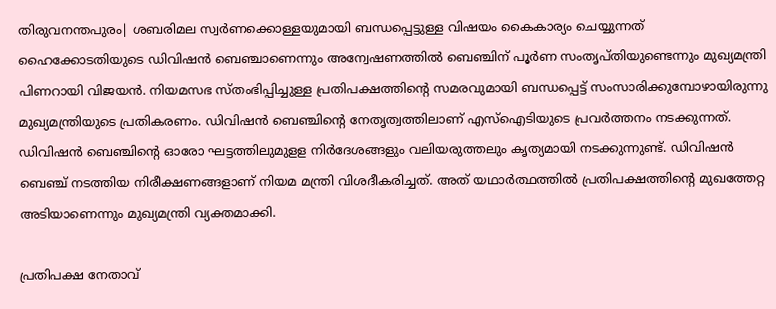തിരുവനന്തപുരം| ശബരിമല സ്വര്‍ണക്കൊള്ളയുമായി ബന്ധപ്പെട്ടുള്ള വിഷയം കൈകാര്യം ചെയ്യുന്നത് ഹൈക്കോടതിയുടെ ഡിവിഷന്‍ ബെഞ്ചാണെന്നും അന്വേഷണത്തില്‍ ബെഞ്ചിന് പൂര്‍ണ സംതൃപ്തിയുണ്ടെന്നും മുഖ്യമന്ത്രി പിണറായി വിജയന്‍. നിയമസഭ സ്തംഭിപ്പിച്ചുള്ള പ്രതിപക്ഷത്തിന്റെ സമരവുമായി ബന്ധപ്പെട്ട് സംസാരിക്കുമ്പോഴായിരുന്നു മുഖ്യമന്ത്രിയുടെ പ്രതികരണം. ഡിവിഷന്‍ ബെഞ്ചിന്റെ നേതൃത്വത്തിലാണ് എസ്‌ഐടിയുടെ പ്രവര്‍ത്തനം നടക്കുന്നത്. ഡിവിഷന്‍ ബെഞ്ചിന്റെ ഓരോ ഘട്ടത്തിലുമുളള നിര്‍ദേശങ്ങളും വലിയരുത്തലും കൃത്യമായി നടക്കുന്നുണ്ട്. ഡിവിഷന്‍ ബെഞ്ച് നടത്തിയ നിരീക്ഷണങ്ങളാണ് നിയമ മന്ത്രി വിശദീകരിച്ചത്. അത് യഥാര്‍ത്ഥത്തില്‍ പ്രതിപക്ഷത്തിന്റെ മുഖത്തേറ്റ അടിയാണെന്നും മുഖ്യമന്ത്രി വ്യക്തമാക്കി.

പ്രതിപക്ഷ നേതാവ്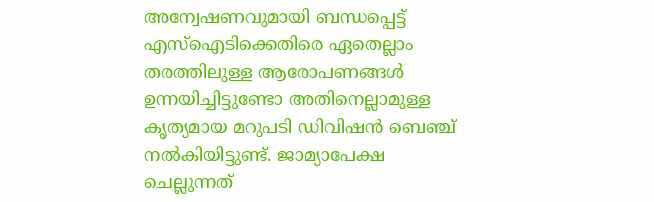അന്വേഷണവുമായി ബന്ധപ്പെട്ട് എസ്ഐടിക്കെതിരെ ഏതെല്ലാം തരത്തിലുള്ള ആരോപണങ്ങള്‍ ഉന്നയിച്ചിട്ടുണ്ടോ അതിനെല്ലാമുള്ള കൃത്യമായ മറുപടി ഡിവിഷന്‍ ബെഞ്ച് നല്‍കിയിട്ടുണ്ട്. ജാമ്യാപേക്ഷ ചെല്ലുന്നത്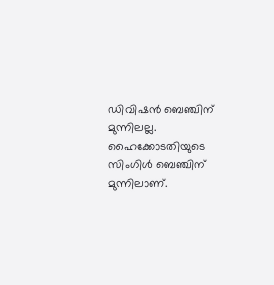ഡിവിഷന്‍ ബെഞ്ചിന് മുന്നിലല്ല. ഹൈക്കോടതിയുടെ സിംഗിള്‍ ബെഞ്ചിന് മുന്നിലാണ്.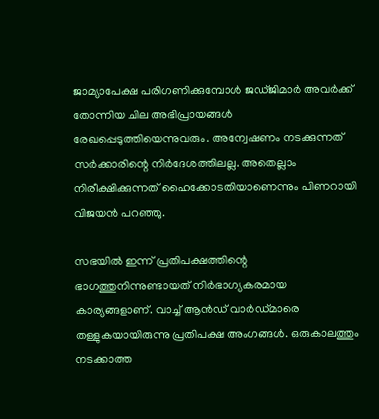ജാമ്യാപേക്ഷ പരിഗണിക്കുമ്പോള്‍ ജഡ്ജിമാര്‍ അവര്‍ക്ക് തോന്നിയ ചില അഭിപ്രായങ്ങള്‍ രേഖപ്പെടുത്തിയെന്നുവരും. അന്വേഷണം നടക്കുന്നത് സര്‍ക്കാരിന്റെ നിര്‍ദേശത്തിലല്ല. അതെല്ലാം നിരീക്ഷിക്കുന്നത് ഹൈക്കോടതിയാണെന്നും പിണറായി വിജയന്‍ പറഞ്ഞു.

സഭയില്‍ ഇന്ന് പ്രതിപക്ഷത്തിന്റെ ഭാഗത്തുനിന്നുണ്ടായത് നിര്‍ഭാഗ്യകരമായ കാര്യങ്ങളാണ്. വാച്ച് ആന്‍ഡ് വാര്‍ഡ്മാരെ തള്ളുകയായിരുന്നു പ്രതിപക്ഷ അംഗങ്ങള്‍. ഒരുകാലത്തും നടക്കാത്ത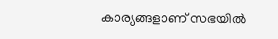കാര്യങ്ങളാണ് സഭയില്‍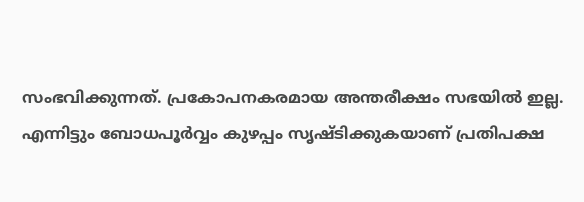സംഭവിക്കുന്നത്. പ്രകോപനകരമായ അന്തരീക്ഷം സഭയില്‍ ഇല്ല. എന്നിട്ടും ബോധപൂര്‍വ്വം കുഴപ്പം സൃഷ്ടിക്കുകയാണ് പ്രതിപക്ഷ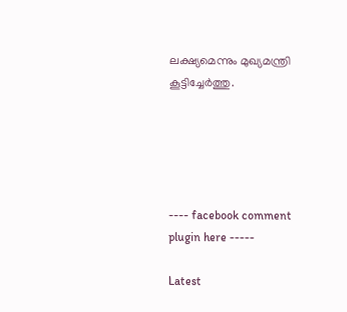ലക്ഷ്യമെന്നും മുഖ്യമന്ത്രി കൂട്ടിച്ചേര്‍ത്തു.





---- facebook comment plugin here -----

Latest